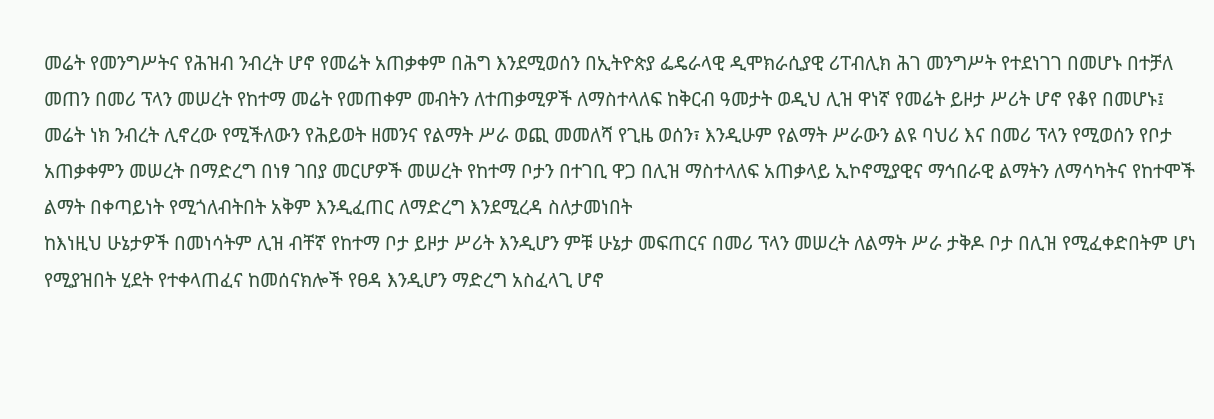መሬት የመንግሥትና የሕዝብ ንብረት ሆኖ የመሬት አጠቃቀም በሕግ እንደሚወሰን በኢትዮጵያ ፌዴራላዊ ዲሞክራሲያዊ ሪፐብሊክ ሕገ መንግሥት የተደነገገ በመሆኑ በተቻለ መጠን በመሪ ፕላን መሠረት የከተማ መሬት የመጠቀም መብትን ለተጠቃሚዎች ለማስተላለፍ ከቅርብ ዓመታት ወዲህ ሊዝ ዋነኛ የመሬት ይዞታ ሥሪት ሆኖ የቆየ በመሆኑ፤
መሬት ነክ ንብረት ሊኖረው የሚችለውን የሕይወት ዘመንና የልማት ሥራ ወጪ መመለሻ የጊዜ ወሰን፣ እንዲሁም የልማት ሥራውን ልዩ ባህሪ እና በመሪ ፕላን የሚወሰን የቦታ አጠቃቀምን መሠረት በማድረግ በነፃ ገበያ መርሆዎች መሠረት የከተማ ቦታን በተገቢ ዋጋ በሊዝ ማስተላለፍ አጠቃላይ ኢኮኖሚያዊና ማኅበራዊ ልማትን ለማሳካትና የከተሞች ልማት በቀጣይነት የሚጎለብትበት አቅም እንዲፈጠር ለማድረግ እንደሚረዳ ስለታመነበት
ከእነዚህ ሁኔታዎች በመነሳትም ሊዝ ብቸኛ የከተማ ቦታ ይዞታ ሥሪት እንዲሆን ምቹ ሁኔታ መፍጠርና በመሪ ፕላን መሠረት ለልማት ሥራ ታቅዶ ቦታ በሊዝ የሚፈቀድበትም ሆነ የሚያዝበት ሂደት የተቀላጠፈና ከመሰናክሎች የፀዳ እንዲሆን ማድረግ አስፈላጊ ሆኖ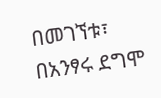በመገኘቱ፣
በአንፃሩ ደግሞ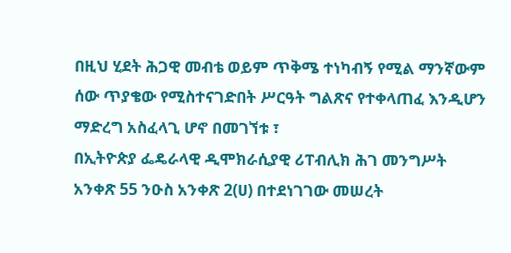በዚህ ሂደት ሕጋዊ መብቴ ወይም ጥቅሜ ተነካብኝ የሚል ማንኛውም ሰው ጥያቄው የሚስተናገድበት ሥርዓት ግልጽና የተቀላጠፈ እንዲሆን ማድረግ አስፈላጊ ሆኖ በመገኘቱ ፣
በኢትዮጵያ ፌዴራላዊ ዲሞክራሲያዊ ሪፐብሊክ ሕገ መንግሥት አንቀጽ 55 ንዑስ አንቀጽ 2(ሀ) በተደነገገው መሠረት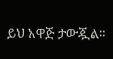ይህ አዋጅ ታውጇል።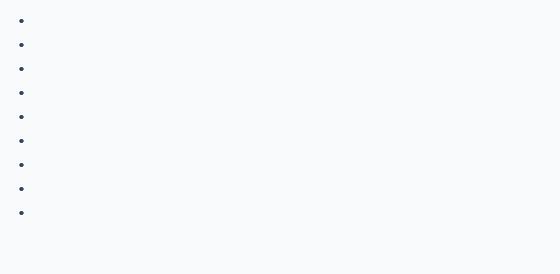•
•
•
•
•
•
•
•
•